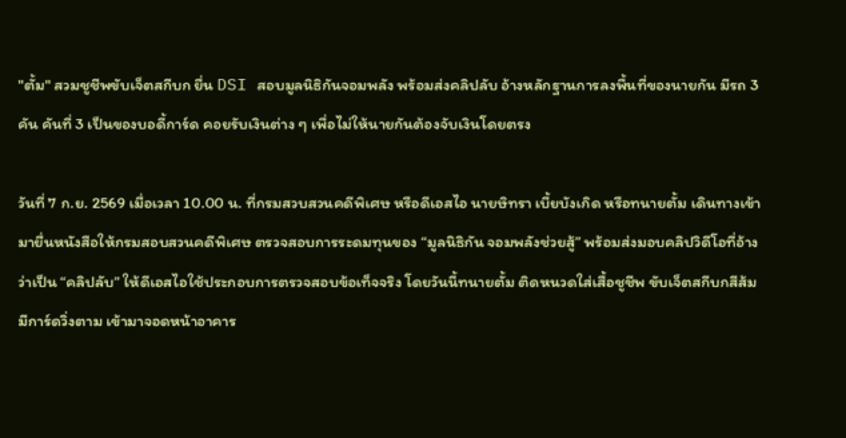"ตั้ม" สวมชูชีพขับเจ็ตสกีบก ยื่น DSI สอบมูลนิธิกันจอมพลัง พร้อมส่งคลิปลับ อ้างหลักฐานการลงพื้นที่ของนายกัน มีรถ 3 คัน คันที่ 3 เป็นของบอดี้การ์ด คอยรับเงินต่าง ๆ เพื่อไม่ให้นายกันต้องจับเงินโดยตรง

วันที่ 7 ก.ย. 2569 เมื่อเวลา 10.00 น. ที่กรมสวบสวนคดีพิเศษ หรือดีเอสไอ นายษิทรา เบี้ยบังเกิด หรือทนายตั้ม เดินทางเข้ามายื่นหนังสือให้กรมสอบสวนคดีพิเศษ ตรวจสอบการระดมทุนของ “มูลนิธิกัน จอมพลังช่วยสู้” พร้อมส่งมอบคลิปวิดีโอที่อ้างว่าเป็น “คลิปลับ” ให้ดีเอสไอใช้ประกอบการตรวจสอบข้อเท็จจริง โดยวันนี้ทนายตั้ม ติดหนวดใส่เสื้อชูชีพ ขับเจ็ตสกีบกสีส้ม มีการ์ดวิ่งตาม เข้ามาจอดหน้าอาคาร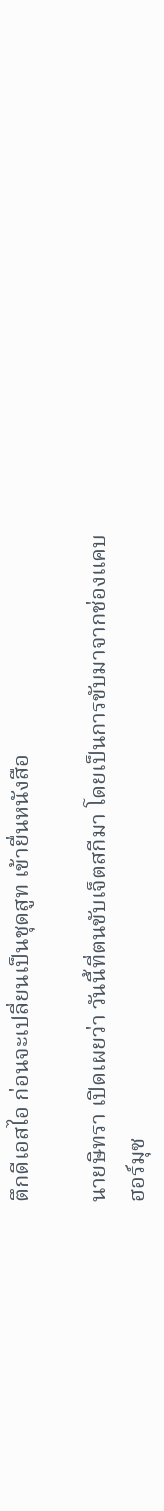ตึกดีเอสไอ ก่อนจะเปลี่ยนเป็นชุดสูท เข้ายื่นหนังสือ

นายษิทรา เปิดเผยว่า วันนี้ที่ตนขับเจ็ตสกีมา โดยเป็นการขับมาจากช่องแคบฮอร์มุซ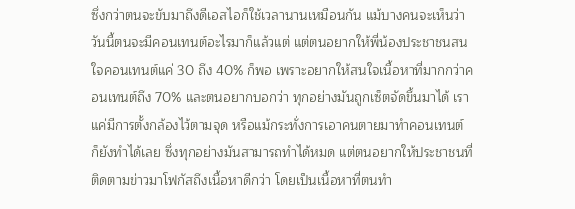ซึ่งกว่าตนจะขับมาถึงดีเอสไอก็ใช้เวลานานเหมือนกัน แม้บางคนจะเห็นว่า วันนี้ตนจะมีคอนเทนต์อะไรมาก็แล้วแต่ แต่ตนอยากให้พี่น้องประชาชนสนใจคอนเทนต์แค่ 30 ถึง 40% ก็พอ เพราะอยากให้สนใจเนื้อหาที่มากกว่าคอนเทนต์ถึง 70% และตนอยากบอกว่า ทุกอย่างมันถูกเซ็ตจัดขึ้นมาได้ เราแค่มีการตั้งกล้องไว้ตามจุด หรือแม้กระทั่งการเอาคนตายมาทำคอนเทนต์ ก็ยังทำได้เลย ซึ่งทุกอย่างมันสามารถทำได้หมด แต่ตนอยากให้ประชาชนที่ติดตามข่าวมาโฟกัสถึงเนื้อหาดีกว่า โดยเป็นเนื้อหาที่ตนทำ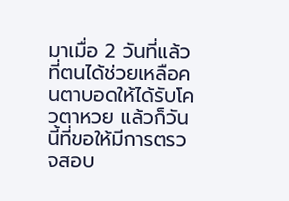มาเมื่อ 2 วันที่แล้ว ที่ตนได้ช่วยเหลือคนตาบอดให้ได้รับโควตาหวย แล้วก็วันนี้ที่ขอให้มีการตรวจสอบ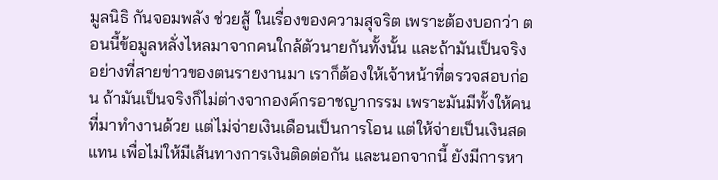มูลนิธิ กันจอมพลัง ช่วยสู้ ในเรื่องของความสุจริต เพราะต้องบอกว่า ตอนนี้ข้อมูลหลั่งไหลมาจากคนใกล้ตัวนายกันทั้งนั้น และถ้ามันเป็นจริงอย่างที่สายข่าวของตนรายงานมา เราก็ต้องให้เจ้าหน้าที่ตรวจสอบก่อน ถ้ามันเป็นจริงก็ไม่ต่างจากองค์กรอาชญากรรม เพราะมันมีทั้งให้คนที่มาทำงานด้วย แต่ไม่จ่ายเงินเดือนเป็นการโอน แต่ให้จ่ายเป็นเงินสดแทน เพื่อไม่ให้มีเส้นทางการเงินติดต่อกัน และนอกจากนี้ ยังมีการหา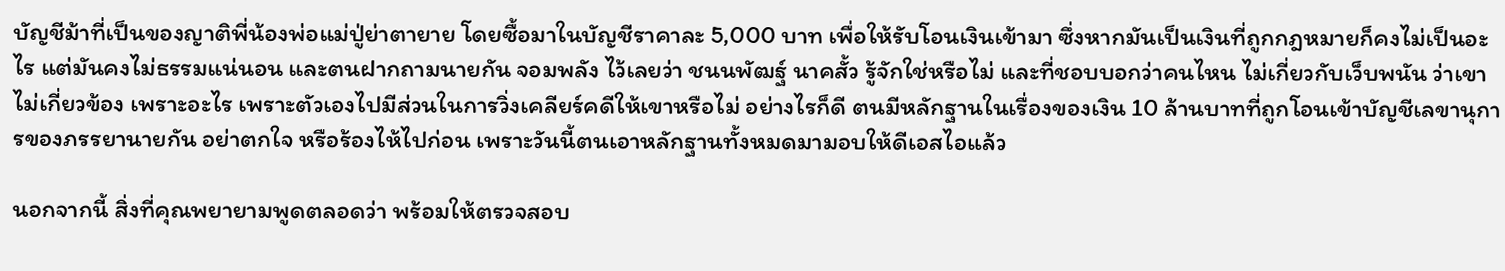บัญชีม้าที่เป็นของญาติพี่น้องพ่อแม่ปู่ย่าตายาย โดยซื้อมาในบัญชีราคาละ 5,000 บาท เพื่อให้รับโอนเงินเข้ามา ซึ่งหากมันเป็นเงินที่ถูกกฎหมายก็คงไม่เป็นอะไร แต่มันคงไม่ธรรมแน่นอน และตนฝากถามนายกัน จอมพลัง ไว้เลยว่า ชนนพัฒฐ์ นาคสั้ว รู้จักใช่หรือไม่ และที่ชอบบอกว่าคนไหน ไม่เกี่ยวกับเว็บพนัน ว่าเขาไม่เกี่ยวข้อง เพราะอะไร เพราะตัวเองไปมีส่วนในการวิ่งเคลียร์คดีให้เขาหรือไม่ อย่างไรก็ดี ตนมีหลักฐานในเรื่องของเงิน 10 ล้านบาทที่ถูกโอนเข้าบัญชีเลขานุการของภรรยานายกัน อย่าตกใจ หรือร้องไห้ไปก่อน เพราะวันนี้ตนเอาหลักฐานทั้งหมดมามอบให้ดีเอสไอแล้ว

นอกจากนี้ สิ่งที่คุณพยายามพูดตลอดว่า พร้อมให้ตรวจสอบ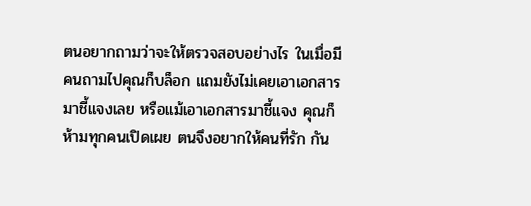ตนอยากถามว่าจะให้ตรวจสอบอย่างไร ในเมื่อมีคนถามไปคุณก็บล็อก แถมยังไม่เคยเอาเอกสารมาชี้แจงเลย หรือแม้เอาเอกสารมาชี้แจง คุณก็ห้ามทุกคนเปิดเผย ตนจึงอยากให้คนที่รัก กัน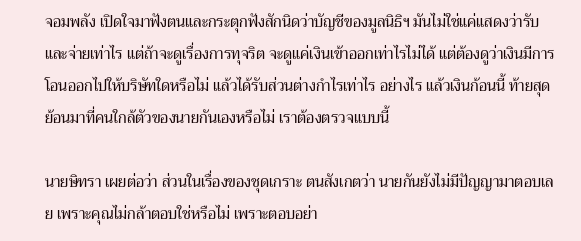จอมพลัง เปิดใจมาฟังตนและกระตุกฟังสักนิดว่าบัญชีของมูลนิธิฯ มันไม่ใช่แค่แสดงว่ารับและจ่ายเท่าไร แต่ถ้าจะดูเรื่องการทุจริต จะดูแค่เงินเข้าออกเท่าไรไม่ได้ แต่ต้องดูว่าเงินมีการโอนออกไปให้บริษัทใดหรือไม่ แล้วได้รับส่วนต่างกำไรเท่าไร อย่างไร แล้วเงินก้อนนี้ ท้ายสุดย้อนมาที่คนใกล้ตัวของนายกันเองหรือไม่ เราต้องตรวจแบบนี้

นายษิทรา เผยต่อว่า ส่วนในเรื่องของชุดเกราะ ตนสังเกตว่า นายกันยังไม่มีปัญญามาตอบเลย เพราะคุณไม่กล้าตอบใช่หรือไม่ เพราะตอบอย่า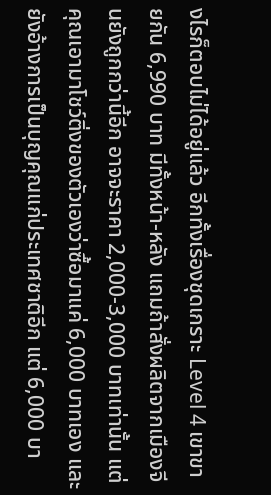งไรก็ตอบไม่ได้อยู่แล้ว อีกทั้งเรื่องชุดเกราะ Level 4 เขาขายกัน 6,990 บาท มีทั้งหน้า-หลัง แถมถ้าสั่งผลิตจากเมืองจีนยังถูกกว่านี้อีก อาจจะราคา 2,000-3,000 บาทเท่านั้น แต่คุณเอามาโชว์ติ่งของตัวเองว่าซื้อมาแค่ 6,000 บาทเอง และยังอ้างการเป็นบุญคุณแก่ประเทศชาติอีก แต่ 6,000 บา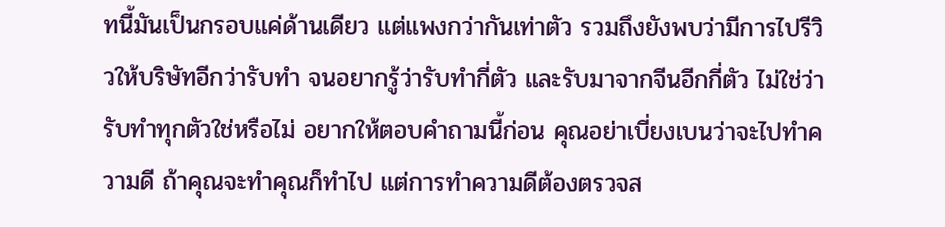ทนี้มันเป็นกรอบแค่ด้านเดียว แต่แพงกว่ากันเท่าตัว รวมถึงยังพบว่ามีการไปรีวิวให้บริษัทอีกว่ารับทำ จนอยากรู้ว่ารับทำกี่ตัว และรับมาจากจีนอีกกี่ตัว ไม่ใช่ว่ารับทำทุกตัวใช่หรือไม่ อยากให้ตอบคำถามนี้ก่อน คุณอย่าเบี่ยงเบนว่าจะไปทำความดี ถ้าคุณจะทำคุณก็ทำไป แต่การทำความดีต้องตรวจส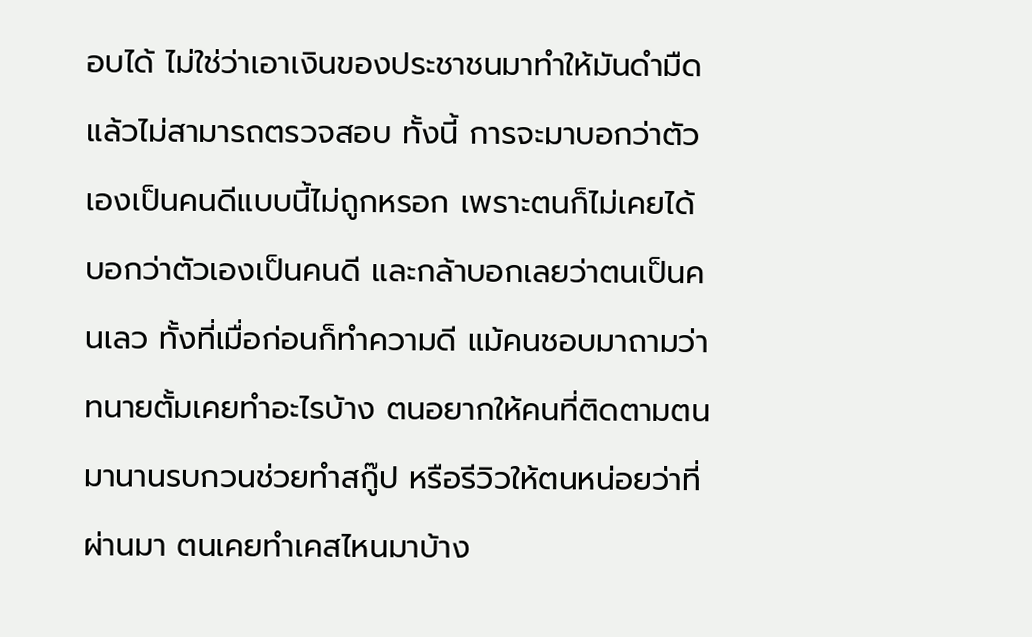อบได้ ไม่ใช่ว่าเอาเงินของประชาชนมาทำให้มันดำมืดแล้วไม่สามารถตรวจสอบ ทั้งนี้ การจะมาบอกว่าตัวเองเป็นคนดีแบบนี้ไม่ถูกหรอก เพราะตนก็ไม่เคยได้บอกว่าตัวเองเป็นคนดี และกล้าบอกเลยว่าตนเป็นคนเลว ทั้งที่เมื่อก่อนก็ทำความดี แม้คนชอบมาถามว่าทนายตั้มเคยทำอะไรบ้าง ตนอยากให้คนที่ติดตามตนมานานรบกวนช่วยทำสกู๊ป หรือรีวิวให้ตนหน่อยว่าที่ผ่านมา ตนเคยทำเคสไหนมาบ้าง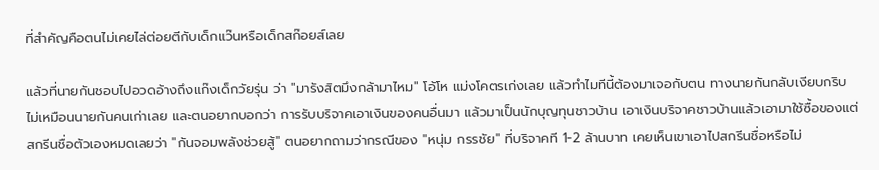ที่สำคัญคือตนไม่เคยไล่ต่อยตีกับเด็กแว๊นหรือเด็กสก๊อยส์เลย

แล้วที่นายกันชอบไปอวดอ้างถึงแก๊งเด็กวัยรุ่น ว่า "มารังสิตมึงกล้ามาไหม" โอ้โห แม่งโคตรเก่งเลย แล้วทำไมทีนี้ต้องมาเจอกับตน ทางนายกันกลับเงียบกริบ ไม่เหมือนนายกันคนเก่าเลย และตนอยากบอกว่า การรับบริจาคเอาเงินของคนอื่นมา แล้วมาเป็นนักบุญทุนชาวบ้าน เอาเงินบริจาคชาวบ้านแล้วเอามาใช้ซื้อของแต่สกรีนชื่อตัวเองหมดเลยว่า "กันจอมพลังช่วยสู้" ตนอยากถามว่ากรณีของ "หนุ่ม กรรชัย" ที่บริจาคที 1-2 ล้านบาท เคยเห็นเขาเอาไปสกรีนชื่อหรือไม่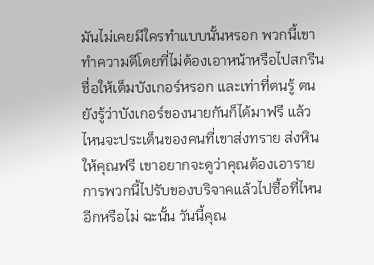มันไม่เคยมีใครทำแบบนั้นหรอก พวกนี้เขาทำความดีโดยที่ไม่ต้องเอาหน้าหรือไปสกรีนชื่อให้เต็มบังเกอร์หรอก และเท่าที่ตนรู้ ตนยังรู้ว่าบังเกอร์ของนายกันก็ได้มาฟรี แล้วไหนจะประเด็นของคนที่เขาส่งทราย ส่งหินให้คุณฟรี เขาอยากจะดูว่าคุณต้องเอารายการพวกนี้ไปรับของบริจาคแล้วไปซื้อที่ไหนอีกหรือไม่ ฉะนั้น วันนี้คุณ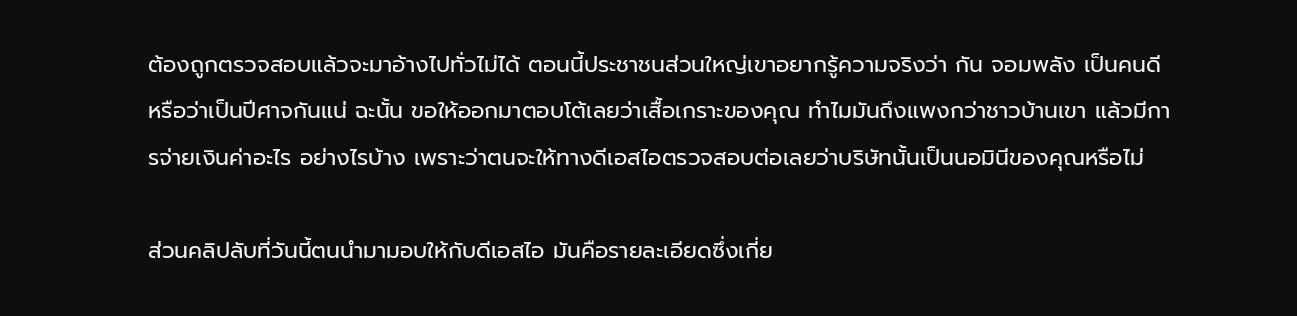ต้องถูกตรวจสอบแล้วจะมาอ้างไปทั่วไม่ได้ ตอนนี้ประชาชนส่วนใหญ่เขาอยากรู้ความจริงว่า กัน จอมพลัง เป็นคนดี หรือว่าเป็นปีศาจกันแน่ ฉะนั้น ขอให้ออกมาตอบโต้เลยว่าเสื้อเกราะของคุณ ทำไมมันถึงแพงกว่าชาวบ้านเขา แล้วมีการจ่ายเงินค่าอะไร อย่างไรบ้าง เพราะว่าตนจะให้ทางดีเอสไอตรวจสอบต่อเลยว่าบริษัทนั้นเป็นนอมินีของคุณหรือไม่

ส่วนคลิปลับที่วันนี้ตนนำมามอบให้กับดีเอสไอ มันคือรายละเอียดซึ่งเกี่ย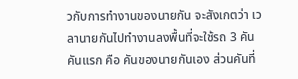วกับการทำงานของนายกัน จะสังเกตว่า เวลานายกันไปทำงานลงพื้นที่จะใช้รถ 3 คัน คันแรก คือ คันของนายกันเอง ส่วนคันที่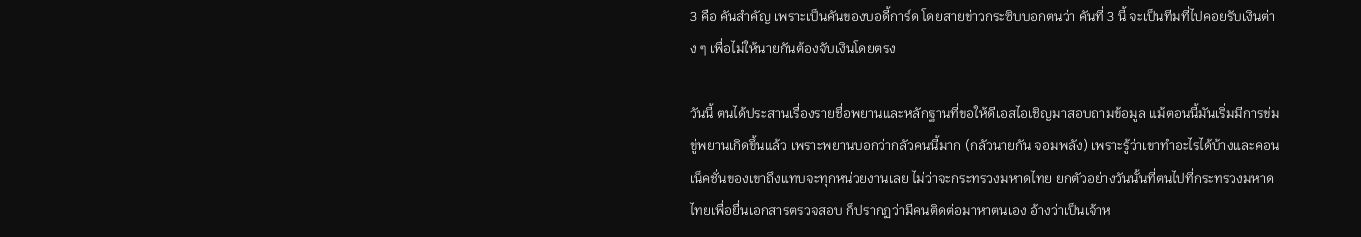3 คือ คันสำคัญ เพราะเป็นคันของบอดี้การ์ด โดยสายข่าวกระซิบบอกตนว่า คันที่ 3 นี้ จะเป็นทีมที่ไปคอยรับเงินต่าง ๆ เพื่อไม่ให้นายกันต้องจับเงินโดยตรง

วันนี้ ตนได้ประสานเรื่องรายชื่อพยานและหลักฐานที่ขอให้ดีเอสไอเชิญมาสอบถามข้อมูล แม้ตอนนี้มันเริ่มมีการข่มขู่พยานเกิดขึ้นแล้ว เพราะพยานบอกว่ากลัวคนนี้มาก (กลัวนายกัน จอมพลัง) เพราะรู้ว่าเขาทำอะไรได้บ้างและคอนเน็คชั่นของเขาถึงแทบจะทุกหน่วยงานเลย ไม่ว่าจะกระทรวงมหาดไทย ยกตัวอย่างวันนั้นที่ตนไปที่กระทรวงมหาดไทยเพื่อยื่นเอกสารตรวจสอบ ก็ปรากฏว่ามีคนติดต่อมาหาตนเอง อ้างว่าเป็นเจ้าห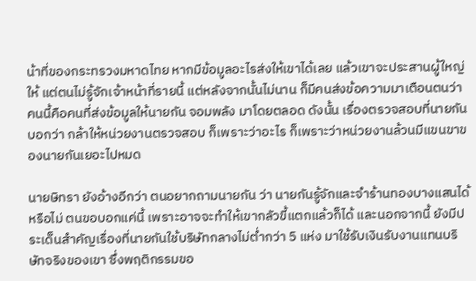น้าที่ของกระทรวงมหาดไทย หากมีข้อมูลอะไรส่งให้เขาได้เลย แล้วเขาจะประสานผู้ใหญ่ให้ แต่ตนไม่รู้จักเจ้าหน้าที่รายนี้ แต่หลังจากนั้นไม่นาน ก็มีคนส่งข้อความมาเตือนตนว่า คนนี้คือคนที่ส่งข้อมูลให้นายกัน จอมพลัง มาโดยตลอด ดังนั้น เรื่องตรวจสอบที่นายกันบอกว่า กล้าให้หน่วยงานตรวจสอบ ก็เพราะว่าอะไร ก็เพราะว่าหน่วยงานล้วนมีแขนขาของนายกันเยอะไปหมด

นายษิทรา ยังอ้างอีกว่า ตนอยากถามนายกัน ว่า นายกันรู้จักและจำร้านทองบางแสนได้หรือไม่ ตนขอบอกแค่นี้ เพราะอาจจะทำให้เขากลัวขี้แตกแล้วก็ได้ และนอกจากนี้ ยังมีประเด็นสำคัญเรื่องที่นายกันใช้บริษัทกลางไม่ต่ำกว่า 5 แห่ง มาใช้รับเงินรับงานแทนบริษัทจริงของเขา ซึ่งพฤติกรรมขอ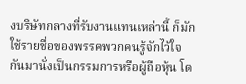งบริษัทกลางที่รับงานแทนเหล่านี้ ก็มักใช้รายชื่อของพรรคพวกคนรู้จักไว้ใจกันมานั่งเป็นกรรมการหรือผู้ถือหุ้น โด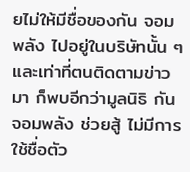ยไม่ให้มีชื่อของกัน จอมพลัง ไปอยู่ในบริษัทนั้น ๆ และเท่าที่ตนติดตามข่าวมา ก็พบอีกว่ามูลนิธิ กันจอมพลัง ช่วยสู้ ไม่มีการใช้ชื่อตัว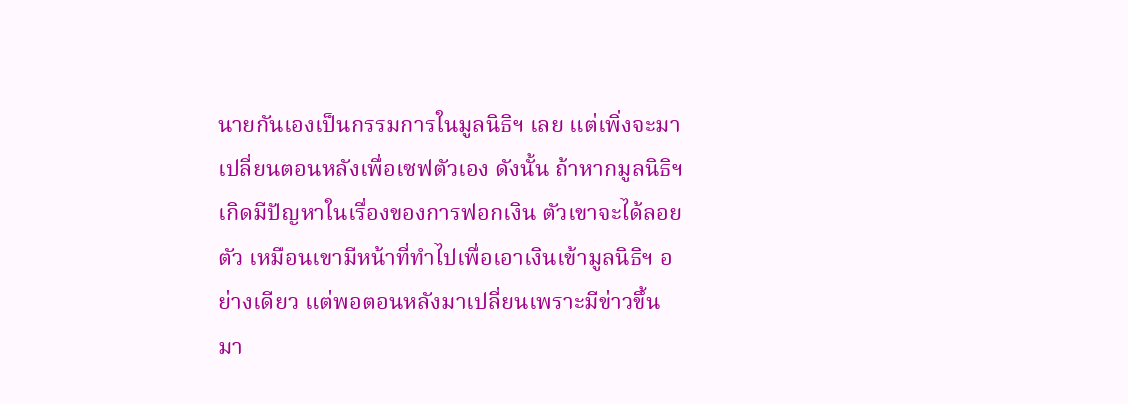นายกันเองเป็นกรรมการในมูลนิธิฯ เลย แต่เพิ่งจะมาเปลี่ยนตอนหลังเพื่อเซฟตัวเอง ดังนั้น ถ้าหากมูลนิธิฯ เกิดมีปัญหาในเรื่องของการฟอกเงิน ตัวเขาจะได้ลอยตัว เหมือนเขามีหน้าที่ทำไปเพื่อเอาเงินเข้ามูลนิธิฯ อย่างเดียว แต่พอตอนหลังมาเปลี่ยนเพราะมีข่าวขึ้นมา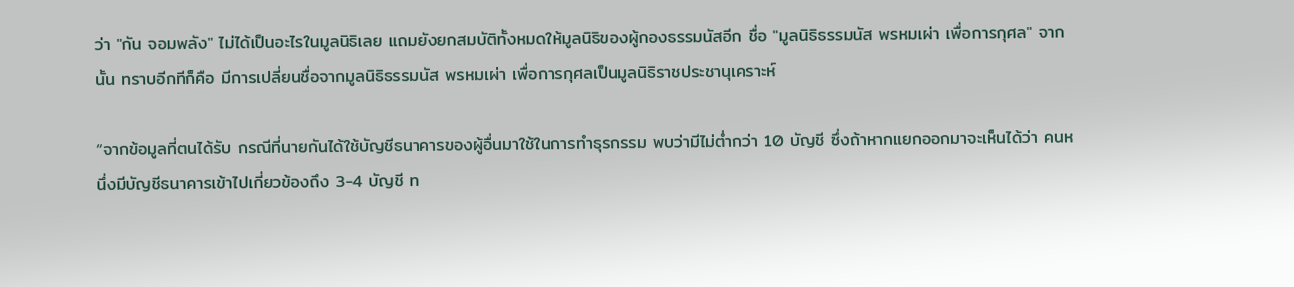ว่า "กัน จอมพลัง" ไม่ได้เป็นอะไรในมูลนิธิเลย แถมยังยกสมบัติทั้งหมดให้มูลนิธิของผู้กองธรรมนัสอีก ชื่อ "มูลนิธิธรรมนัส พรหมเผ่า เพื่อการกุศล" จากนั้น ทราบอีกทีก็คือ มีการเปลี่ยนชื่อจากมูลนิธิธรรมนัส พรหมเผ่า เพื่อการกุศลเป็นมูลนิธิราชประชานุเคราะห์

“จากข้อมูลที่ตนได้รับ กรณีที่นายกันได้ใช้บัญชีธนาคารของผู้อื่นมาใช้ในการทำธุรกรรม พบว่ามีไม่ต่ำกว่า 10 บัญชี ซึ่งถ้าหากแยกออกมาจะเห็นได้ว่า คนหนึ่งมีบัญชีธนาคารเข้าไปเกี่ยวข้องถึง 3-4 บัญชี ท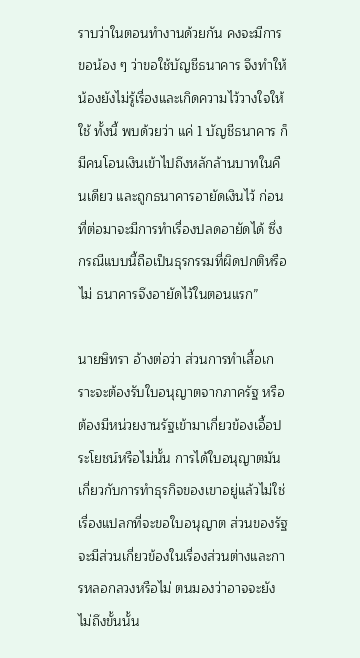ราบว่าในตอนทำงานด้วยกัน คงจะมีการขอน้อง ๆ ว่าขอใช้บัญชีธนาคาร จึงทำให้น้องยังไม่รู้เรื่องและเกิดความไว้วางใจให้ใช้ ทั้งนี้ พบด้วยว่า แค่ 1 บัญชีธนาคาร ก็มีคนโอนเงินเข้าไปถึงหลักล้านบาทในคืนเดียว และถูกธนาคารอายัดเงินไว้ ก่อนที่ต่อมาจะมีการทำเรื่องปลดอายัดได้ ซึ่งกรณีแบบนี้ถือเป็นธุรกรรมที่ผิดปกติหรือไม่ ธนาคารจึงอายัดไว้ในตอนแรก”

นายษิทรา อ้างต่อว่า ส่วนการทำเสื้อเกราะจะต้องรับใบอนุญาตจากภาครัฐ หรือต้องมีหน่วยงานรัฐเข้ามาเกี่ยวข้องเอื้อประโยชน์หรือไม่นั้น การได้ใบอนุญาตมันเกี่ยวกับการทำธุรกิจของเขาอยู่แล้วไม่ใช่เรื่องแปลกที่จะขอใบอนุญาต ส่วนของรัฐจะมีส่วนเกี่ยวข้องในเรื่องส่วนต่างและการหลอกลวงหรือไม่ ตนมองว่าอาจจะยังไม่ถึงขั้นนั้น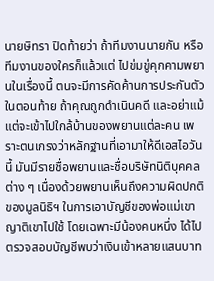นายษิทรา ปิดท้ายว่า ถ้าทีมงานนายกัน หรือทีมงานของใครก็แล้วแต่ ไปข่มขู่คุกคามพยานในเรื่องนี้ ตนจะมีการคัดค้านการประกันตัวในตอนท้าย ถ้าคุณถูกดำเนินคดี และอย่าแม้แต่จะเข้าไปใกล้บ้านของพยานแต่ละคน เพราะตนเกรงว่าหลักฐานที่เอามาให้ดีเอสไอวันนี้ มันมีรายชื่อพยานและชื่อบริษัทนิติบุคคลต่าง ๆ เนื่องด้วยพยานเห็นถึงความผิดปกติของมูลนิธิฯ ในการเอาบัญชีของพ่อแม่เขาญาติเขาไปใช้ โดยเฉพาะมีน้องคนหนึ่ง ได้ไปตรวจสอบบัญชีพบว่าเงินเข้าหลายแสนบาท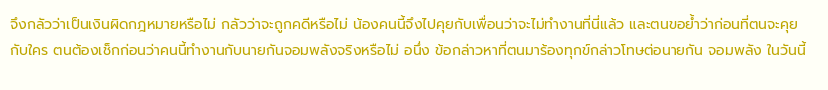จึงกลัวว่าเป็นเงินผิดกฎหมายหรือไม่ กลัวว่าจะถูกคดีหรือไม่ น้องคนนี้จึงไปคุยกับเพื่อนว่าจะไม่ทำงานที่นี่แล้ว และตนขอย้ำว่าก่อนที่ตนจะคุยกับใคร ตนต้องเช็กก่อนว่าคนนี้ทำงานกับนายกันจอมพลังจริงหรือไม่ อนึ่ง ข้อกล่าวหาที่ตนมาร้องทุกข์กล่าวโทษต่อนายกัน จอมพลัง ในวันนี้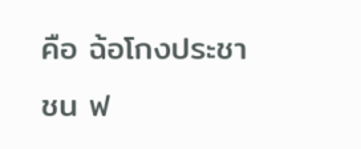คือ ฉ้อโกงประชาชน ฟ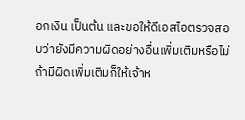อกเงิน เป็นต้น และขอให้ดีเอสไอตรวจสอบว่ายังมีความผิดอย่างอื่นเพิ่มเติมหรือไม่ ถ้ามีผิดเพิ่มเติมก็ให้เจ้าห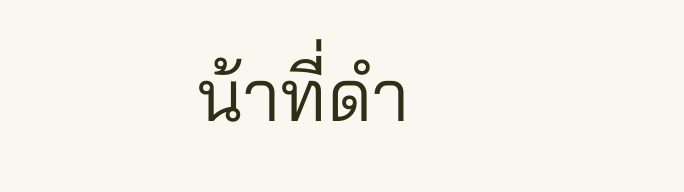น้าที่ดำ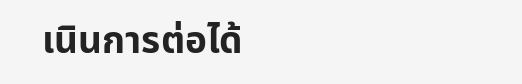เนินการต่อได้